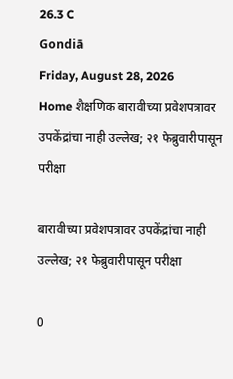26.3 C
Gondiā
Friday, August 28, 2026
Home शैक्षणिक बारावीच्या प्रवेशपत्रावर उपकेंद्रांचा नाही उल्लेख; २१ फेब्रुवारीपासून परीक्षा

बारावीच्या प्रवेशपत्रावर उपकेंद्रांचा नाही उल्लेख; २१ फेब्रुवारीपासून परीक्षा

0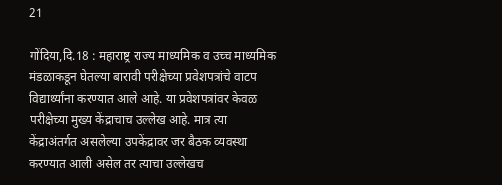21

गोंदिया,दि.18 : महाराष्ट्र राज्य माध्यमिक व उच्च माध्यमिक मंडळाकडून घेतल्या बारावी परीक्षेच्या प्रवेशपत्रांचे वाटप विद्यार्थ्यांना करण्यात आले आहे. या प्रवेशपत्रांवर केवळ परीक्षेच्या मुख्य केंद्राचाच उल्लेख आहे. मात्र त्या केंद्राअंतर्गत असलेल्या उपकेंद्रावर जर बैठक व्यवस्था करण्यात आली असेल तर त्याचा उल्लेखच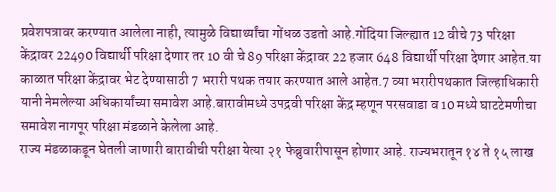प्रवेशपत्रावर करण्यात आलेला नाही, त्यामुळे विद्यार्थ्यांचा गोंधळ उडतो आहे.गोंदिया जिल्ह्यात 12 वीचे 73 परिक्षा केंद्रावर 22490 विद्यार्थी परिक्षा देणार तर 10 वी चे 89 परिक्षा केंद्रावर 22 हजार 648 विद्यार्थी परिक्षा देणार आहेत.या काळात परिक्षा केंद्रावर भेट देण्यासाठी 7 भरारी पथक तयार करण्यात आले आहेत.7 व्या भरारीपथकात जिल्हाधिकारी यानी नेमलेल्या अधिकार्यांच्या समावेश आहे.बारावीमध्ये उपद्रवी परिक्षा केंद्र म्हणून परसवाडा व 10 मध्ये घाटटेमणीचा समावेश नागपूर परिक्षा मंडळाने केलेला आहे.
राज्य मंडळाकडून घेतली जाणारी बारावीची परीक्षा येत्या २१ फेब्रुवारीपासून होणार आहे. राज्यभरातून १४ ते १५ लाख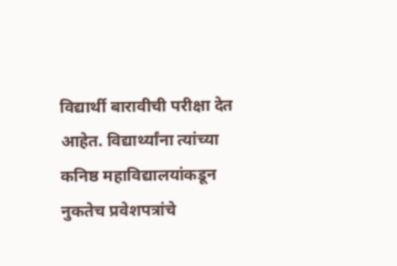विद्यार्थी बारावीची परीक्षा देत आहेत. विद्यार्थ्यांना त्यांच्या कनिष्ठ महाविद्यालयांकडून नुकतेच प्रवेशपत्रांचे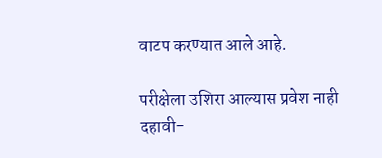वाटप करण्यात आले आहे.

परीक्षेला उशिरा आल्यास प्रवेश नाही
दहावी-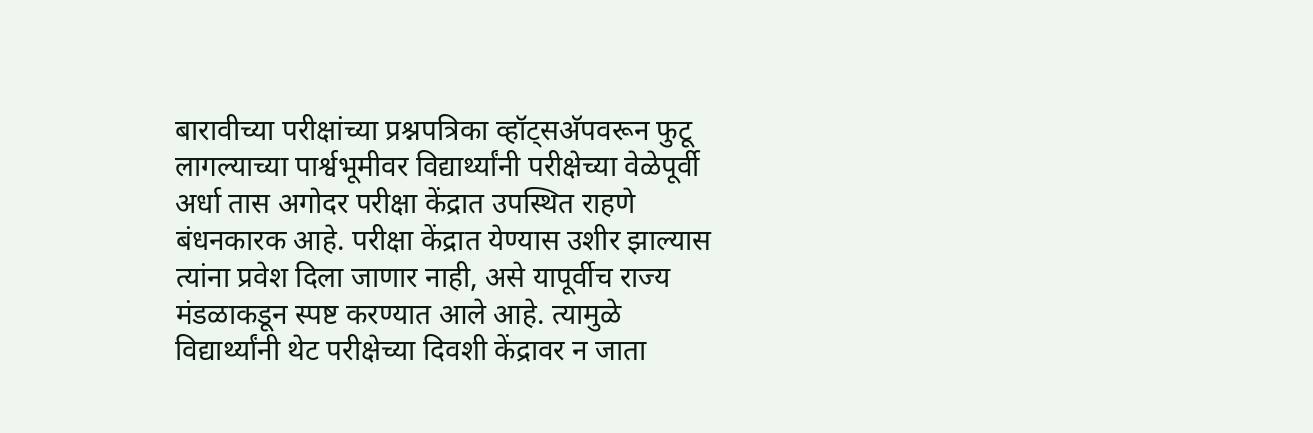बारावीच्या परीक्षांच्या प्रश्नपत्रिका व्हॉट्सअ‍ॅपवरून फुटू लागल्याच्या पार्श्वभूमीवर विद्यार्थ्यांनी परीक्षेच्या वेळेपूर्वी अर्धा तास अगोदर परीक्षा केंद्रात उपस्थित राहणे बंधनकारक आहे. परीक्षा केंद्रात येण्यास उशीर झाल्यास त्यांना प्रवेश दिला जाणार नाही, असे यापूर्वीच राज्य मंडळाकडून स्पष्ट करण्यात आले आहे. त्यामुळे विद्यार्थ्यांनी थेट परीक्षेच्या दिवशी केंद्रावर न जाता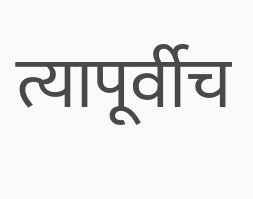त्यापूर्वीच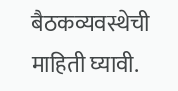बैठकव्यवस्थेची माहिती घ्यावी.